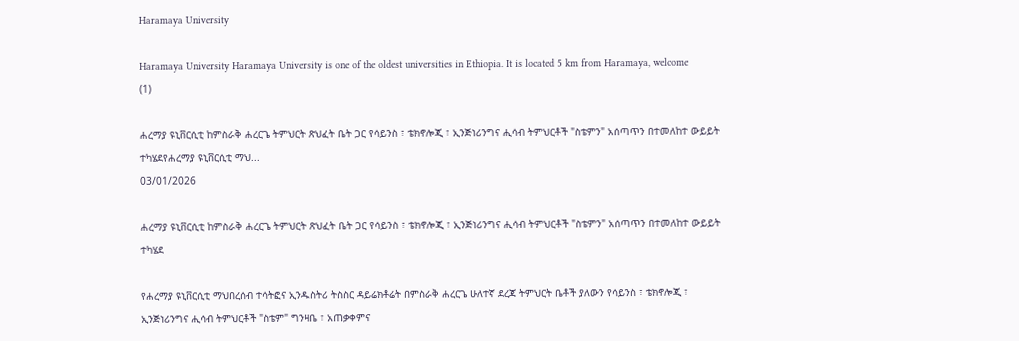Haramaya University

Haramaya University Haramaya University is one of the oldest universities in Ethiopia. It is located 5 km from Haramaya, welcome
(1)

ሐረማያ ዩኒቨርሲቲ ከምስራቅ ሐረርጌ ትምህርት ጽህፈት ቤት ጋር የሳይንስ ፣ ቴክኖሎጂ ፣ ኢንጅነሪንግና ሒሳብ ትምህርቶች "ስቴምን" አሰጣጥን በተመለከተ ውይይት ተካሄደየሐረማያ ዩኒቨርሲቲ ማህ...
03/01/2026

ሐረማያ ዩኒቨርሲቲ ከምስራቅ ሐረርጌ ትምህርት ጽህፈት ቤት ጋር የሳይንስ ፣ ቴክኖሎጂ ፣ ኢንጅነሪንግና ሒሳብ ትምህርቶች "ስቴምን" አሰጣጥን በተመለከተ ውይይት ተካሄደ

የሐረማያ ዩኒቨርሲቲ ማህበረሰብ ተሳትፎና ኢንዱስትሪ ትስስር ዳይሬክቶሬት በምስራቅ ሐረርጌ ሁለተኛ ደረጃ ትምህርት ቤቶች ያለውን የሳይንስ ፣ ቴክኖሎጂ ፣ ኢንጅነሪንግና ሒሳብ ትምህርቶች "ስቴም" ግንዛቤ ፣ አጠቃቀምና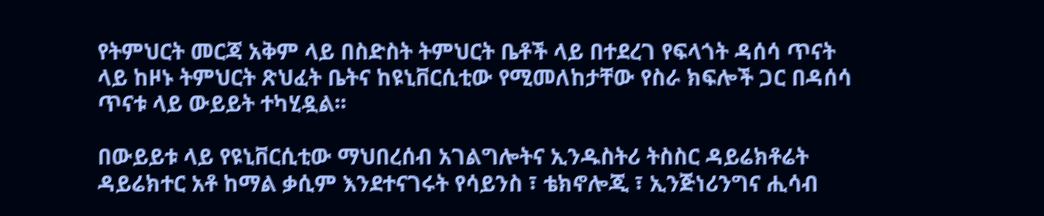የትምህርት መርጃ አቅም ላይ በስድስት ትምህርት ቤቶች ላይ በተደረገ የፍላጎት ዳሰሳ ጥናት ላይ ከዞኑ ትምህርት ጽህፈት ቤትና ከዩኒቨርሲቲው የሚመለከታቸው የስራ ክፍሎች ጋር በዳሰሳ ጥናቱ ላይ ውይይት ተካሂዷል፡፡

በውይይቱ ላይ የዩኒቨርሲቲው ማህበረሰብ አገልግሎትና ኢንዱስትሪ ትስስር ዳይሬክቶሬት ዳይሬክተር አቶ ከማል ቃሲም እንደተናገሩት የሳይንስ ፣ ቴክኖሎጂ ፣ ኢንጅነሪንግና ሒሳብ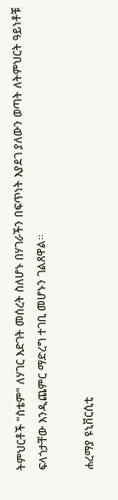ትምህርቶች "ስቴም" ለሃገር እድገት መሰረት ስለሆኑ በሃገራችን በፍጥነት እያደገ ያለውን ወጣት ለትምህርት ዓይነቶቹ ፍላጎታቸው እንዲጨምር ማድረግ ተገቢ መሆኑን ገልጸዋል፡፡

ሐረማያ ዩኒቨርሲቲ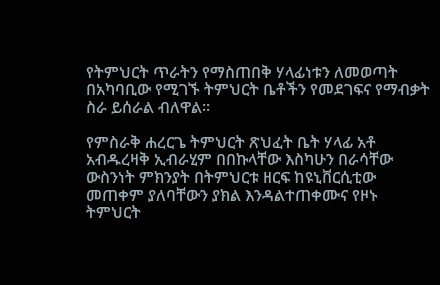የትምህርት ጥራትን የማስጠበቅ ሃላፊነቱን ለመወጣት በአካባቢው የሚገኙ ትምህርት ቤቶችን የመደገፍና የማብቃት ስራ ይሰራል ብለዋል፡፡

የምስራቅ ሐረርጌ ትምህርት ጽህፈት ቤት ሃላፊ አቶ አብዱረዛቅ ኢብራሂም በበኩላቸው እስካሁን በራሳቸው ውስንነት ምክንያት በትምህርቱ ዘርፍ ከዩኒቨርሲቲው መጠቀም ያለባቸውን ያክል እንዳልተጠቀሙና የዞኑ ትምህርት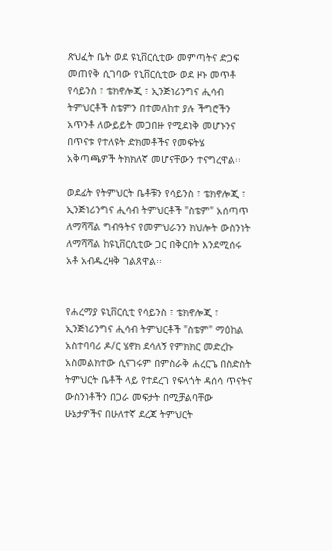ጽህፈት ቤት ወደ ዩኒቨርሲቲው መምጣትና ድጋፍ መጠየቅ ሲገባው የኒቨርሲቲው ወደ ዞኑ መጥቶ የሳይንስ ፣ ቴክኖሎጂ ፣ ኢንጅነሪንግና ሒሳብ ትምህርቶች ስቴምን በተመለከተ ያሉ ችግሮችን አጥንቶ ለውይይት መጋበዙ የሚደነቅ መሆኑንና በጥናቱ የተለዩት ድክመቶችና የመፍትሄ አቅጣጫዎች ትክክለኛ መሆናቸውን ተናግረዋል፡፡

ወደፊት የትምህርት ቤቶቹን የሳይንስ ፣ ቴክኖሎጂ ፣ ኢንጅነሪንግና ሒሳብ ትምህርቶች "ስቴም" አሰጣጥ ለማሻሻል ግብዓትና የመምህራንን ክህሎት ውስንነት ለማሻሻል ከዩኒቨርሲቲው ጋር በቅርበት እንደሚሰሩ አቶ አብዱረዛቅ ገልጸዋል፡፡


የሐረማያ ዩኒቨርሲቲ የሳይንስ ፣ ቴክኖሎጂ ፣ ኢንጅነሪንግና ሒሳብ ትምህርቶች "ስቴም" ማዕከል አስተባባሪ ዶ/ር ሄኖክ ደሳለኝ የምክክር መድረኩ አስመልክተው ሲናገሩም በምስራቅ ሐረርጌ በስድስት ትምህርት ቤቶች ላይ የተደረገ የፍላጎት ዳሰሳ ጥናትና ውስንነቶችን በጋራ መፍታት በሚቻልባቸው ሁኔታዎችና በሁለተኛ ደረጃ ትምህርት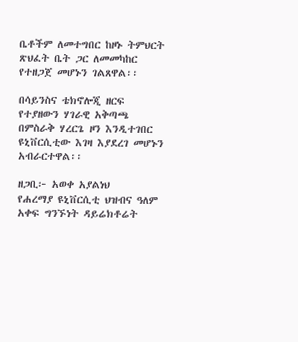ቤቶችም ለመተግበር ከዞኑ ትምህርት ጽህፈት ቤት ጋር ለመመካከር የተዘጋጀ መሆኑን ገልጸዋል፡፡

በሳይንስና ቴክኖሎጂ ዘርፍ የተያዘውን ሃገራዊ አቅጣጫ በምስራቅ ሃረርጌ ዞን እንዲተገበር ዩኒቨርሲቲው እገዛ እያደረገ መሆኑን አብራርተዋል፡፡

ዘጋቢ፦ አወቀ አያልነህ
የሐረማያ ዩኒቨርሲቲ ህዝብና ዓለም አቀፍ ግንኙነት ዳይሬክቶሬት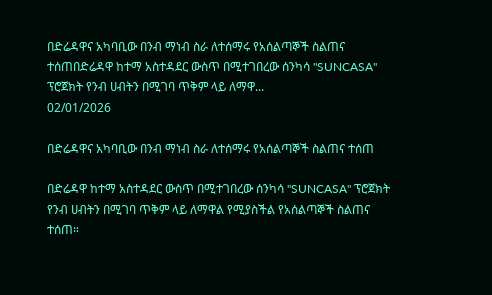በድሬዳዋና አካባቢው በንብ ማነብ ስራ ለተሰማሩ የአሰልጣኞች ስልጠና ተሰጠበድሬዳዋ ከተማ አስተዳደር ውስጥ በሚተገበረው ሰንካሳ "SUNCASA" ፕሮጀክት የንብ ሀብትን በሚገባ ጥቅም ላይ ለማዋ...
02/01/2026

በድሬዳዋና አካባቢው በንብ ማነብ ስራ ለተሰማሩ የአሰልጣኞች ስልጠና ተሰጠ

በድሬዳዋ ከተማ አስተዳደር ውስጥ በሚተገበረው ሰንካሳ "SUNCASA" ፕሮጀክት የንብ ሀብትን በሚገባ ጥቅም ላይ ለማዋል የሚያስችል የአሰልጣኞች ስልጠና ተሰጠ።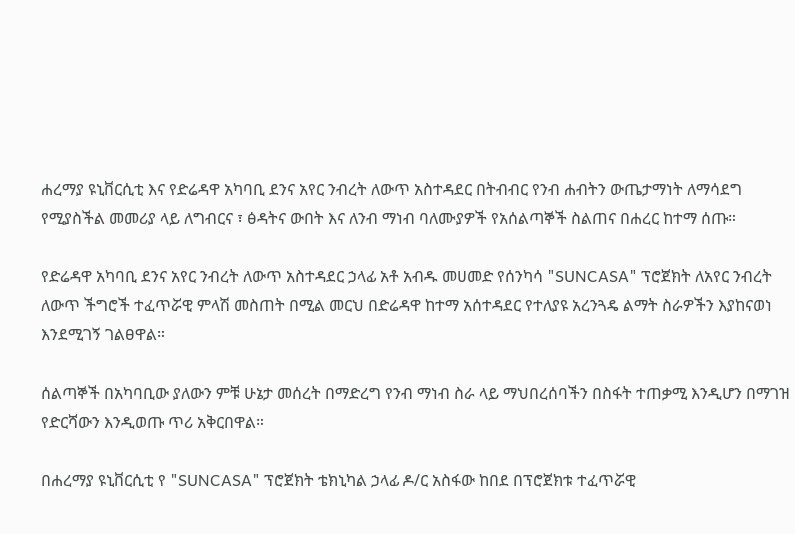ሐረማያ ዩኒቨርሲቲ እና የድሬዳዋ አካባቢ ደንና አየር ንብረት ለውጥ አስተዳደር በትብብር የንብ ሐብትን ውጤታማነት ለማሳደግ የሚያስችል መመሪያ ላይ ለግብርና ፣ ፅዳትና ውበት እና ለንብ ማነብ ባለሙያዎች የአሰልጣኞች ስልጠና በሐረር ከተማ ሰጡ።

የድሬዳዋ አካባቢ ደንና አየር ንብረት ለውጥ አስተዳደር ኃላፊ አቶ አብዱ መሀመድ የሰንካሳ "SUNCASA" ፕሮጀክት ለአየር ንብረት ለውጥ ችግሮች ተፈጥሯዊ ምላሽ መስጠት በሚል መርህ በድሬዳዋ ከተማ አሰተዳደር የተለያዩ አረንጓዴ ልማት ስራዎችን እያከናወነ እንደሚገኝ ገልፀዋል።

ሰልጣኞች በአካባቢው ያለውን ምቹ ሁኔታ መሰረት በማድረግ የንብ ማነብ ስራ ላይ ማህበረሰባችን በስፋት ተጠቃሚ እንዲሆን በማገዝ የድርሻውን እንዲወጡ ጥሪ አቅርበዋል።

በሐረማያ ዩኒቨርሲቲ የ "SUNCASA" ፕሮጀክት ቴክኒካል ኃላፊ ዶ/ር አስፋው ከበደ በፕሮጀክቱ ተፈጥሯዊ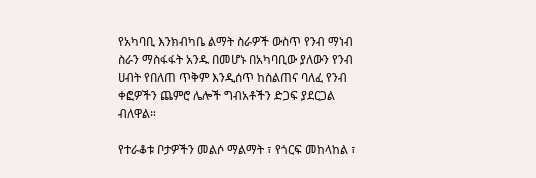የአካባቢ እንክብካቤ ልማት ስራዎች ውስጥ የንብ ማነብ ስራን ማስፋፋት አንዱ በመሆኑ በአካባቢው ያለውን የንብ ሀብት የበለጠ ጥቅም እንዲሰጥ ከስልጠና ባለፈ የንብ ቀፎዎችን ጨምሮ ሌሎች ግብአቶችን ድጋፍ ያደርጋል ብለዋል።

የተራቆቱ ቦታዎችን መልሶ ማልማት ፣ የጎርፍ መከላከል ፣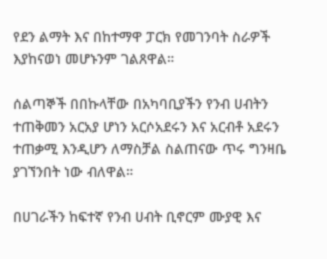የደን ልማት እና በከተማዋ ፓርክ የመገንባት ስራዎች እያከናወነ መሆኑንም ገልጸዋል።

ሰልጣኞች በበኩላቸው በአካባቢያችን የንብ ሀብትን ተጠቅመን አርአያ ሆነን አርሶአደሩን እና አርብቶ አደሩን ተጠቃሚ እንዲሆን ለማስቻል ስልጠናው ጥሩ ግንዛቤ ያገኘንበት ነው ብለዋል።

በሀገራችን ከፍተኛ የንብ ሀብት ቢኖርም ሙያዊ እና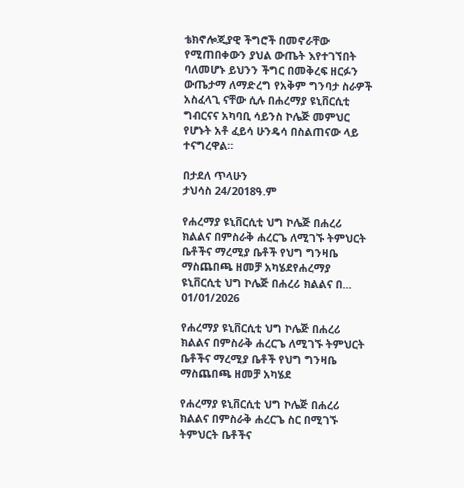ቴክኖሎጂያዊ ችግሮች በመኖራቸው የሚጠበቀውን ያህል ውጤት እየተገኘበት ባለመሆኑ ይህንን ችግር በመቅረፍ ዘርፉን ውጤታማ ለማድረግ የአቅም ግንባታ ስራዎች አስፈላጊ ናቸው ሲሉ በሐረማያ ዩኒቨርሲቲ ግብርናና አካባቢ ሳይንስ ኮሌጅ መምህር የሆኑት አቶ ፈይሳ ሁንዴሳ በስልጠናው ላይ ተናግረዋል።

በታደለ ጥላሁን
ታህሳስ 24/2018ዓ.ም

የሐረማያ ዩኒቨርሲቲ ህግ ኮሌጅ በሐረሪ ክልልና በምስራቅ ሐረርጌ ለሚገኙ ትምህርት ቤቶችና ማረሚያ ቤቶች የህግ ግንዛቤ ማስጨበጫ ዘመቻ አካሄደየሐረማያ ዩኒቨርሲቲ ህግ ኮሌጅ በሐረሪ ክልልና በ...
01/01/2026

የሐረማያ ዩኒቨርሲቲ ህግ ኮሌጅ በሐረሪ ክልልና በምስራቅ ሐረርጌ ለሚገኙ ትምህርት ቤቶችና ማረሚያ ቤቶች የህግ ግንዛቤ ማስጨበጫ ዘመቻ አካሄደ

የሐረማያ ዩኒቨርሲቲ ህግ ኮሌጅ በሐረሪ ክልልና በምስራቅ ሐረርጌ ስር በሚገኙ ትምህርት ቤቶችና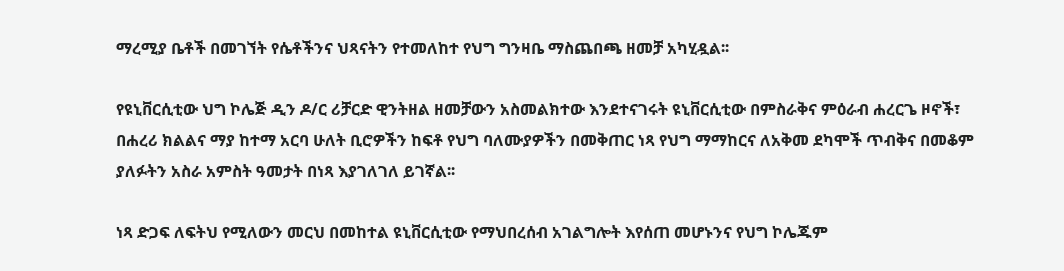ማረሚያ ቤቶች በመገኘት የሴቶችንና ህጻናትን የተመለከተ የህግ ግንዛቤ ማስጨበጫ ዘመቻ አካሂዷል፡፡

የዩኒቨርሲቲው ህግ ኮሌጅ ዲን ዶ/ር ሪቻርድ ዊንትዘል ዘመቻውን አስመልክተው እንደተናገሩት ዩኒቨርሲቲው በምስራቅና ምዕራብ ሐረርጌ ዞኖች፣ በሐረሪ ክልልና ማያ ከተማ አርባ ሁለት ቢሮዎችን ከፍቶ የህግ ባለሙያዎችን በመቅጠር ነጻ የህግ ማማከርና ለአቅመ ደካሞች ጥብቅና በመቆም ያለፉትን አስራ አምስት ዓመታት በነጻ እያገለገለ ይገኛል፡፡

ነጻ ድጋፍ ለፍትህ የሚለውን መርህ በመከተል ዩኒቨርሲቲው የማህበረሰብ አገልግሎት እየሰጠ መሆኑንና የህግ ኮሌጁም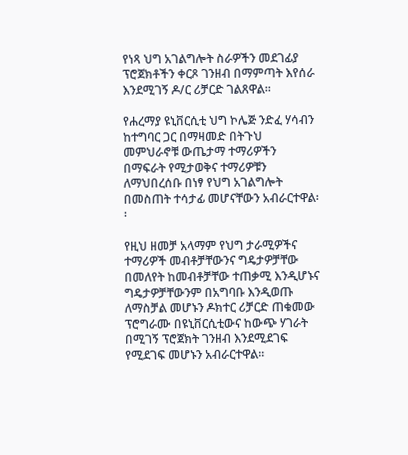የነጻ ህግ አገልግሎት ስራዎችን መደገፊያ ፕሮጀክቶችን ቀርጾ ገንዘብ በማምጣት እየሰራ እንደሚገኝ ዶ/ር ሪቻርድ ገልጸዋል፡፡

የሐረማያ ዩኒቨርሲቲ ህግ ኮሌጅ ንድፈ ሃሳብን ከተግባር ጋር በማዛመድ በትጉህ መምህራኖቹ ውጤታማ ተማሪዎችን በማፍራት የሚታወቅና ተማሪዎቹን ለማህበረሰቡ በነፃ የህግ አገልግሎት በመስጠት ተሳታፊ መሆናቸውን አብራርተዋል፡፡

የዚህ ዘመቻ አላማም የህግ ታራሚዎችና ተማሪዎች መብቶቻቸውንና ግዴታዎቻቸው በመለየት ከመብቶቻቸው ተጠቃሚ እንዲሆኑና ግዴታዎቻቸውንም በአግባቡ እንዲወጡ ለማስቻል መሆኑን ዶክተር ሪቻርድ ጠቁመው ፕሮግራሙ በዩኒቨርሲቲውና ከውጭ ሃገራት በሚገኝ ፕሮጀክት ገንዘብ እንደሚደገፍ የሚደገፍ መሆኑን አብራርተዋል፡፡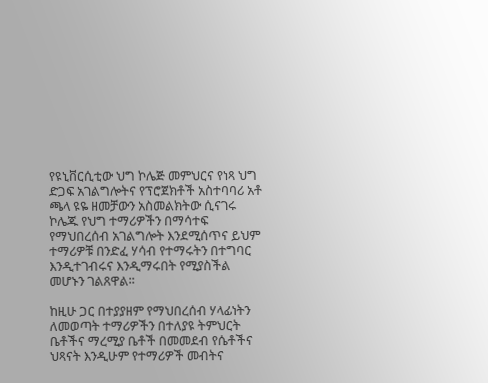የዩኒቨርሲቲው ህግ ኮሌጅ መምህርና የነጻ ህግ ድጋፍ አገልግሎትና የፕሮጀክቶች አስተባባሪ አቶ ጫላ ዩዬ ዘመቻውን አስመልክትው ሲናገሩ ኮሌጁ የህግ ተማሪዎችን በማሳተፍ የማህበረሰብ አገልግሎት እንደሚሰጥና ይህም ተማሪዎቹ በንድፈ ሃሳብ የተማሩትን በተግባር እንዲተገብሩና እንዲማሩበት የሚያስችል መሆኑን ገልጸዋል፡፡

ከዚሁ ጋር በተያያዘም የማህበረሰብ ሃላፊነትን ለመወጣት ተማሪዎችን በተለያዩ ትምህርት ቤቶችና ማረሚያ ቤቶች በመመደብ የሴቶችና ህጻናት እንዲሁም የተማሪዎች መብትና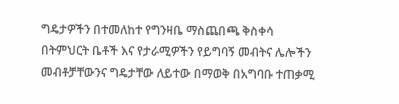ግዴታዎችን በተመለከተ የግንዛቤ ማስጨበጫ ቅስቀሳ በትምህርት ቤቶች እና የታራሚዎችን የይግባኝ መብትና ሌሎችን መብቶቻቸውንና ግዴታቸው ለይተው በማወቅ በአግባቡ ተጠቃሚ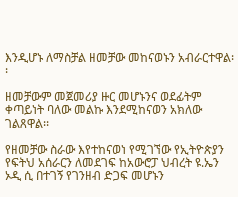እንዲሆኑ ለማስቻል ዘመቻው መከናወኑን አብራርተዋል፡፡

ዘመቻውም መጀመሪያ ዙር መሆኑንና ወደፊትም ቀጣይነት ባለው መልኩ እንደሚከናወን አክለው ገልጸዋል፡፡

የዘመቻው ስራው እየተከናወነ የሚገኘው የኢትዮጵያን የፍትህ አሰራርን ለመደገፍ ከአውሮፓ ህብረት ዩ.ኤን ኦዲ ሲ በተገኝ የገንዘብ ድጋፍ መሆኑን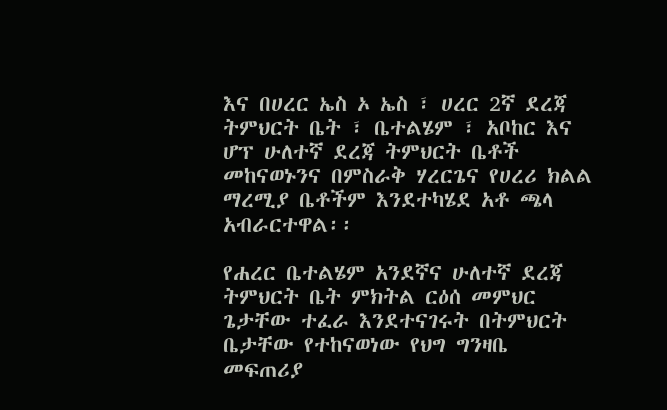እና በሀረር ኤስ ኦ ኤስ ፣ ሀረር 2ኛ ደረጃ ትምህርት ቤት ፣ ቤተልሄም ፣ አቦከር እና ሆፕ ሁለተኛ ደረጃ ትምህርት ቤቶች መከናወኑንና በምስራቅ ሃረርጌና የሀረሪ ክልል ማረሚያ ቤቶችም እንደተካሄደ አቶ ጫላ አብራርተዋል፡፡

የሐረር ቤተልሄም አንደኛና ሁለተኛ ደረጃ ትምህርት ቤት ምክትል ርዕሰ መምህር ጌታቸው ተፈራ እንደተናገሩት በትምህርት ቤታቸው የተከናወነው የህግ ግንዛቤ መፍጠሪያ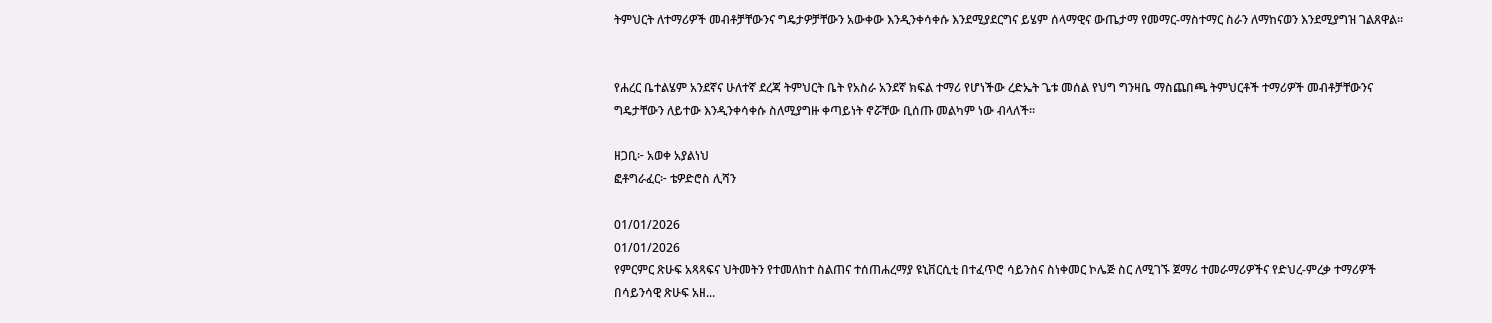ትምህርት ለተማሪዎች መብቶቻቸውንና ግዴታዎቻቸውን አውቀው እንዲንቀሳቀሱ እንደሚያደርግና ይሄም ሰላማዊና ውጤታማ የመማር-ማስተማር ስራን ለማከናወን እንደሚያግዝ ገልጸዋል።


የሐረር ቤተልሄም አንደኛና ሁለተኛ ደረጃ ትምህርት ቤት የአስራ አንደኛ ክፍል ተማሪ የሆነችው ረድኤት ጌቱ መሰል የህግ ግንዛቤ ማስጨበጫ ትምህርቶች ተማሪዎች መብቶቻቸውንና ግዴታቸውን ለይተው እንዲንቀሳቀሱ ስለሚያግዙ ቀጣይነት ኖሯቸው ቢሰጡ መልካም ነው ብላለች፡፡

ዘጋቢ፦ አወቀ አያልነህ
ፎቶግራፈር፦ ቴዎድሮስ ሊሻን

01/01/2026
01/01/2026
የምርምር ጽሁፍ አጻጻፍና ህትመትን የተመለከተ ስልጠና ተሰጠሐረማያ ዩኒቨርሲቲ በተፈጥሮ ሳይንስና ስነቀመር ኮሌጅ ስር ለሚገኙ ጀማሪ ተመራማሪዎችና የድህረ-ምረቃ ተማሪዎች በሳይንሳዊ ጽሁፍ አዘ...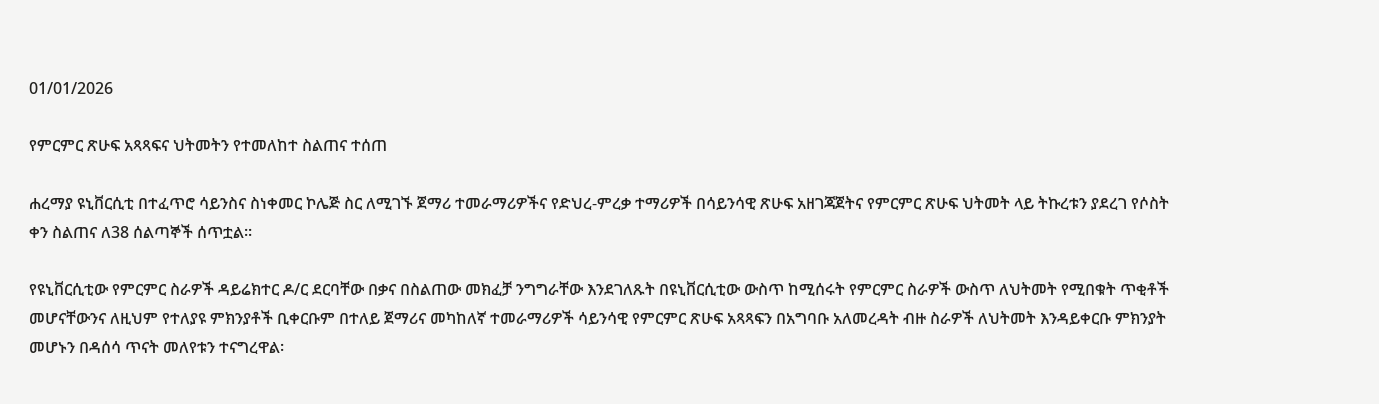01/01/2026

የምርምር ጽሁፍ አጻጻፍና ህትመትን የተመለከተ ስልጠና ተሰጠ

ሐረማያ ዩኒቨርሲቲ በተፈጥሮ ሳይንስና ስነቀመር ኮሌጅ ስር ለሚገኙ ጀማሪ ተመራማሪዎችና የድህረ-ምረቃ ተማሪዎች በሳይንሳዊ ጽሁፍ አዘገጃጀትና የምርምር ጽሁፍ ህትመት ላይ ትኩረቱን ያደረገ የሶስት ቀን ስልጠና ለ38 ሰልጣኞች ሰጥቷል፡፡

የዩኒቨርሲቲው የምርምር ስራዎች ዳይሬክተር ዶ/ር ደርባቸው በቃና በስልጠው መክፈቻ ንግግራቸው እንደገለጹት በዩኒቨርሲቲው ውስጥ ከሚሰሩት የምርምር ስራዎች ውስጥ ለህትመት የሚበቁት ጥቂቶች መሆናቸውንና ለዚህም የተለያዩ ምክንያቶች ቢቀርቡም በተለይ ጀማሪና መካከለኛ ተመራማሪዎች ሳይንሳዊ የምርምር ጽሁፍ አጻጻፍን በአግባቡ አለመረዳት ብዙ ስራዎች ለህትመት እንዳይቀርቡ ምክንያት መሆኑን በዳሰሳ ጥናት መለየቱን ተናግረዋል፡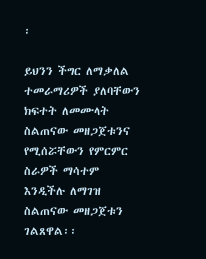፡

ይህንን ችግር ለማቃለል ተመራማሪዎች ያለባቸውን ክፍተት ለመሙላት ስልጠናው መዘጋጀቱንና የሚሰሯቸውን የምርምር ስራዎች ማሳተም እንዲችሉ ለማገዝ ስልጠናው መዘጋጀቱን ገልጸዋል፡፡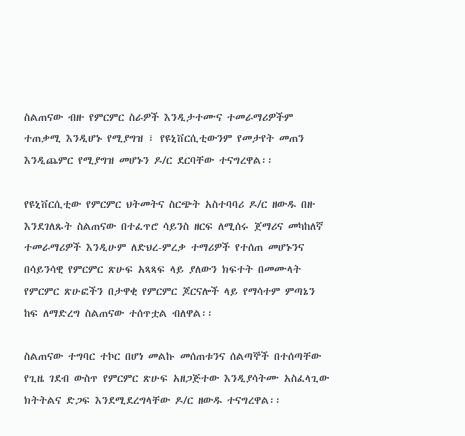ስልጠናው ብዙ የምርምር ስራዎች እንዲታተሙና ተመራማሪዎችም ተጠቃሚ እንዲሆኑ የሚያግዝ ፣ የዩኒቨርሲቲውንም የመታየት መጠን እንዲጨምር የሚያግዝ መሆኑን ዶ/ር ደርባቸው ተናግረዋል፡፡

የዩኒቨርሲቲው የምርምር ህትመትና ስርጭት አስተባባሪ ዶ/ር ዘውዱ በዙ እንደገለጹት ስልጠናው በተፈጥሮ ሳይንስ ዘርፍ ለሚሰሩ ጀማሪና መካከለኛ ተመራማሪዎች እንዲሁም ለድህረ-ምረቃ ተማሪዎች የተሰጠ መሆኑንና በሳይንሳዊ የምርምር ጽሁፍ አጻጻፍ ላይ ያለውን ክፍተት በመሙላት የምርምር ጽሁፎችን በታዋቂ የምርምር ጆርናሎች ላይ የማሳተም ምጣኔን ከፍ ለማድረግ ስልጠናው ተሰጥቷል ብለዋል፡፡

ስልጠናው ተግባር ተኮር በሆነ መልኩ መሰጠቱንና ሰልጣኞች በተሰጣቸው የጊዜ ገደብ ውስጥ የምርምር ጽሁፍ አዘጋጅተው እንዲያሳትሙ አስፈላጊው ክትትልና ድጋፍ እንደሚደረግላቸው ዶ/ር ዘውዱ ተናግረዋል፡፡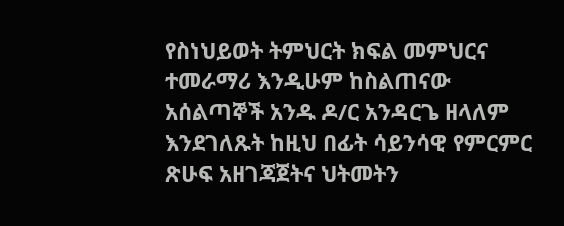የስነህይወት ትምህርት ክፍል መምህርና ተመራማሪ እንዲሁም ከስልጠናው አሰልጣኞች አንዱ ዶ/ር አንዳርጌ ዘላለም እንደገለጹት ከዚህ በፊት ሳይንሳዊ የምርምር ጽሁፍ አዘገጃጀትና ህትመትን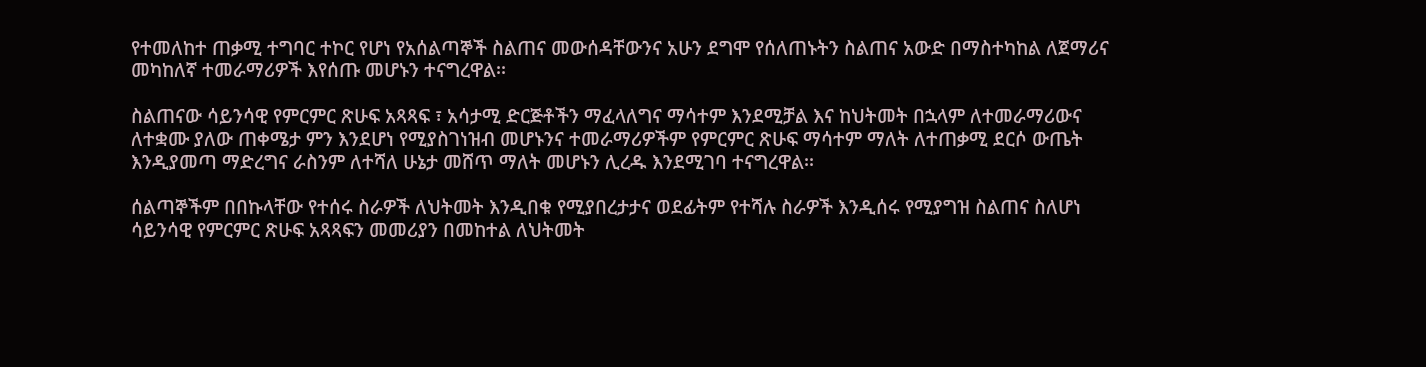የተመለከተ ጠቃሚ ተግባር ተኮር የሆነ የአሰልጣኞች ስልጠና መውሰዳቸውንና አሁን ደግሞ የሰለጠኑትን ስልጠና አውድ በማስተካከል ለጀማሪና መካከለኛ ተመራማሪዎች እየሰጡ መሆኑን ተናግረዋል፡፡

ስልጠናው ሳይንሳዊ የምርምር ጽሁፍ አጻጻፍ ፣ አሳታሚ ድርጅቶችን ማፈላለግና ማሳተም እንደሚቻል እና ከህትመት በኋላም ለተመራማሪውና ለተቋሙ ያለው ጠቀሜታ ምን እንደሆነ የሚያስገነዝብ መሆኑንና ተመራማሪዎችም የምርምር ጽሁፍ ማሳተም ማለት ለተጠቃሚ ደርሶ ውጤት እንዲያመጣ ማድረግና ራስንም ለተሻለ ሁኔታ መሸጥ ማለት መሆኑን ሊረዱ እንደሚገባ ተናግረዋል፡፡

ሰልጣኞችም በበኩላቸው የተሰሩ ስራዎች ለህትመት እንዲበቁ የሚያበረታታና ወደፊትም የተሻሉ ስራዎች እንዲሰሩ የሚያግዝ ስልጠና ስለሆነ ሳይንሳዊ የምርምር ጽሁፍ አጻጻፍን መመሪያን በመከተል ለህትመት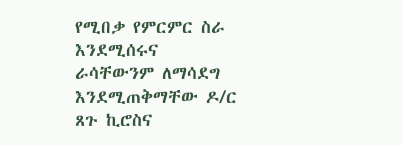የሚበቃ የምርምር ስራ እንደሚሰሩና ራሳቸውንም ለማሳደግ እንደሚጠቅማቸው ዶ/ር ጸጉ ኪሮስና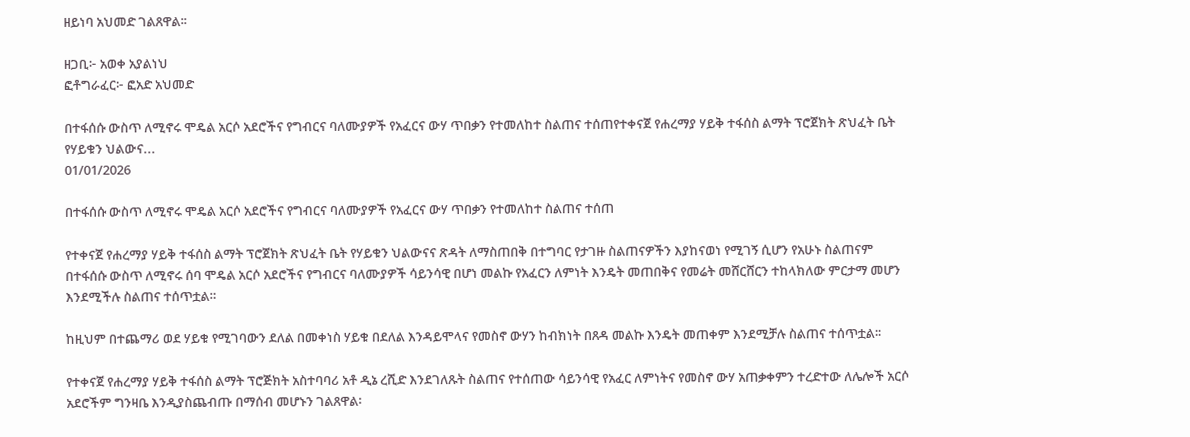ዘይነባ አህመድ ገልጸዋል፡፡

ዘጋቢ፦ አወቀ አያልነህ
ፎቶግራፈር፦ ፎአድ አህመድ

በተፋሰሱ ውስጥ ለሚኖሩ ሞዴል አርሶ አደሮችና የግብርና ባለሙያዎች የአፈርና ውሃ ጥበቃን የተመለከተ ስልጠና ተሰጠየተቀናጀ የሐረማያ ሃይቅ ተፋሰስ ልማት ፕሮጀክት ጽህፈት ቤት የሃይቁን ህልውና...
01/01/2026

በተፋሰሱ ውስጥ ለሚኖሩ ሞዴል አርሶ አደሮችና የግብርና ባለሙያዎች የአፈርና ውሃ ጥበቃን የተመለከተ ስልጠና ተሰጠ

የተቀናጀ የሐረማያ ሃይቅ ተፋሰስ ልማት ፕሮጀክት ጽህፈት ቤት የሃይቁን ህልውናና ጽዳት ለማስጠበቅ በተግባር የታገዙ ስልጠናዎችን እያከናወነ የሚገኝ ሲሆን የአሁኑ ስልጠናም በተፋሰሱ ውስጥ ለሚኖሩ ሰባ ሞዴል አርሶ አደሮችና የግብርና ባለሙያዎች ሳይንሳዊ በሆነ መልኩ የአፈርን ለምነት እንዴት መጠበቅና የመሬት መሸርሸርን ተከላክለው ምርታማ መሆን እንደሚችሉ ስልጠና ተሰጥቷል።

ከዚህም በተጨማሪ ወደ ሃይቁ የሚገባውን ደለል በመቀነስ ሃይቁ በደለል እንዳይሞላና የመስኖ ውሃን ከብክነት በጸዳ መልኩ እንዴት መጠቀም እንደሚቻሉ ስልጠና ተሰጥቷል፡፡

የተቀናጀ የሐረማያ ሃይቅ ተፋሰስ ልማት ፕሮጅክት አስተባባሪ አቶ ዲኔ ረሺድ እንደገለጹት ስልጠና የተሰጠው ሳይንሳዊ የአፈር ለምነትና የመስኖ ውሃ አጠቃቀምን ተረድተው ለሌሎች አርሶ አደሮችም ግንዛቤ እንዲያስጨብጡ በማሰብ መሆኑን ገልጸዋል፡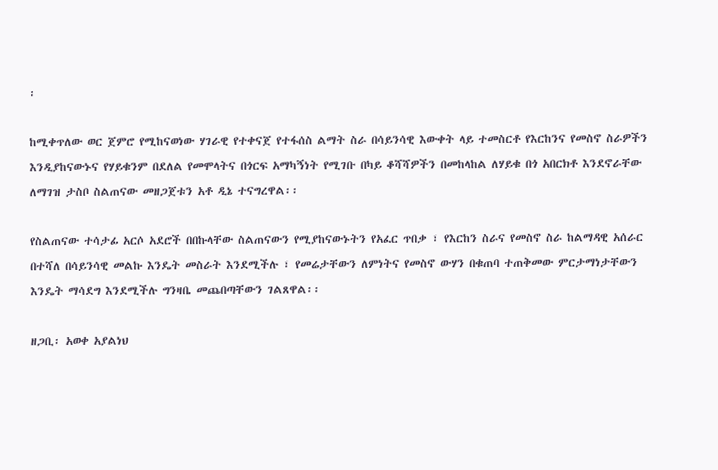፡

ከሚቀጥለው ወር ጀምሮ የሚከናወነው ሃገራዊ የተቀናጀ የተፋሰስ ልማት ስራ በሳይንሳዊ እውቀት ላይ ተመስርቶ የእርከንና የመስኖ ስራዎችን እንዲያከናውኑና የሃይቁንም በደለል የመሞላትና በጎርፍ አማካኝነት የሚገቡ በካይ ቆሻሻዎችን በመከላከል ለሃይቁ በጎ አበርክቶ እንደኖራቸው ለማገዝ ታስቦ ስልጠናው መዘጋጀቱን አቶ ዲኔ ተናግረዋል፡፡

የስልጠናው ተሳታፊ አርሶ አደሮች በበኩላቸው ስልጠናውን የሚያከናውኑትን የአፈር ጥበቃ ፣ የእርከን ስራና የመስኖ ስራ ከልማዳዊ አሰራር በተሻለ በሳይንሳዊ መልኩ እንዴት መስራት እንደሚችሉ ፣ የመሬታቸውን ለምነትና የመስኖ ውሃን በቁጠባ ተጠቅመው ምርታማነታቸውን እንዴት ማሳደግ እንደሚችሉ ግንዛቤ መጨበጣቸውን ገልጸዋል፡፡

ዘጋቢ፡ አወቀ አያልነህ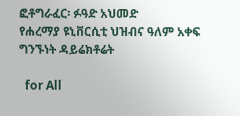ፎቶግራፈር፡ ፉዓድ አህመድ
የሐረማያ ዩኒቨርሲቲ ህዝብና ዓለም አቀፍ ግንኙነት ዳይሬክቶሬት

  for All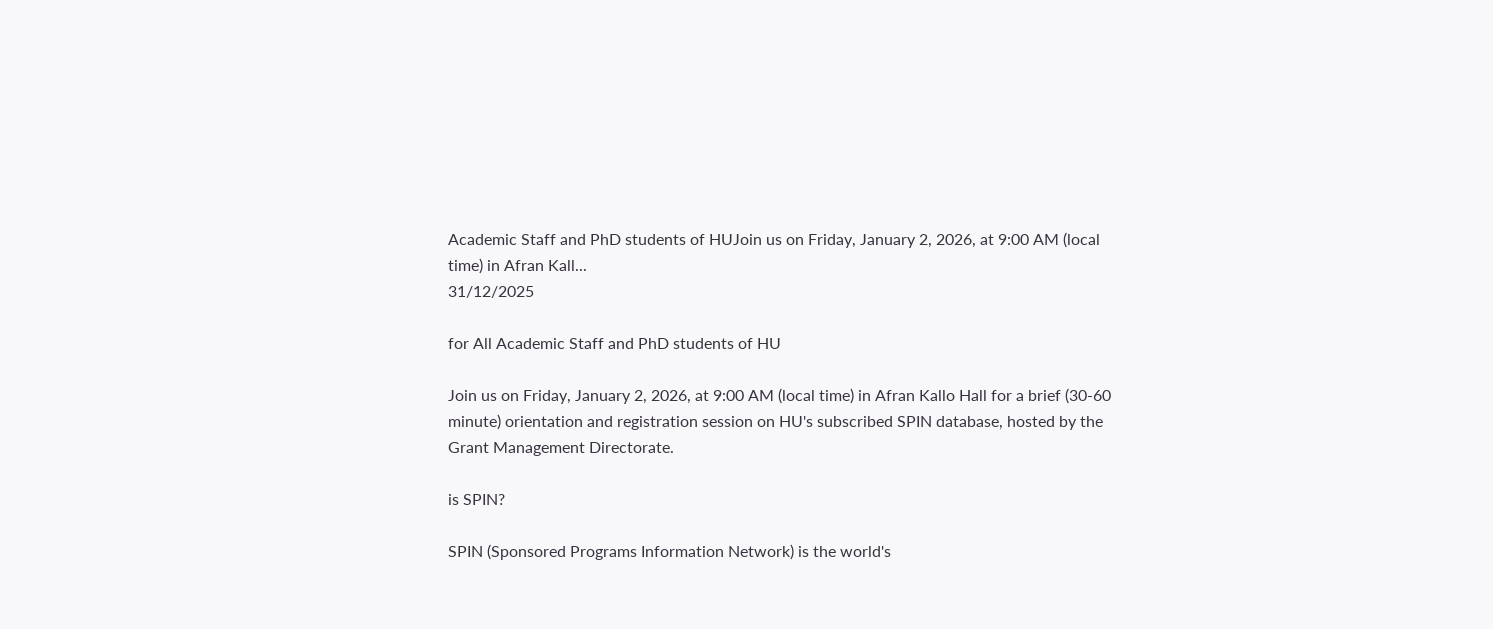Academic Staff and PhD students of HUJoin us on Friday, January 2, 2026, at 9:00 AM (local time) in Afran Kall...
31/12/2025

for All Academic Staff and PhD students of HU

Join us on Friday, January 2, 2026, at 9:00 AM (local time) in Afran Kallo Hall for a brief (30-60 minute) orientation and registration session on HU's subscribed SPIN database, hosted by the Grant Management Directorate.

is SPIN?

SPIN (Sponsored Programs Information Network) is the world's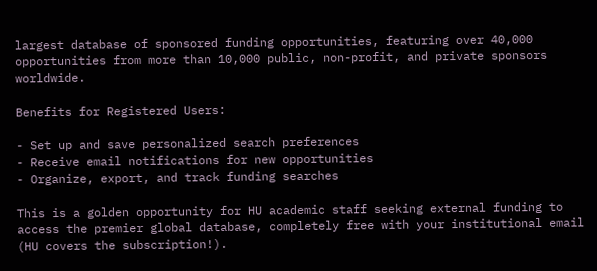largest database of sponsored funding opportunities, featuring over 40,000 opportunities from more than 10,000 public, non-profit, and private sponsors worldwide.

Benefits for Registered Users:

- Set up and save personalized search preferences
- Receive email notifications for new opportunities
- Organize, export, and track funding searches

This is a golden opportunity for HU academic staff seeking external funding to access the premier global database, completely free with your institutional email (HU covers the subscription!).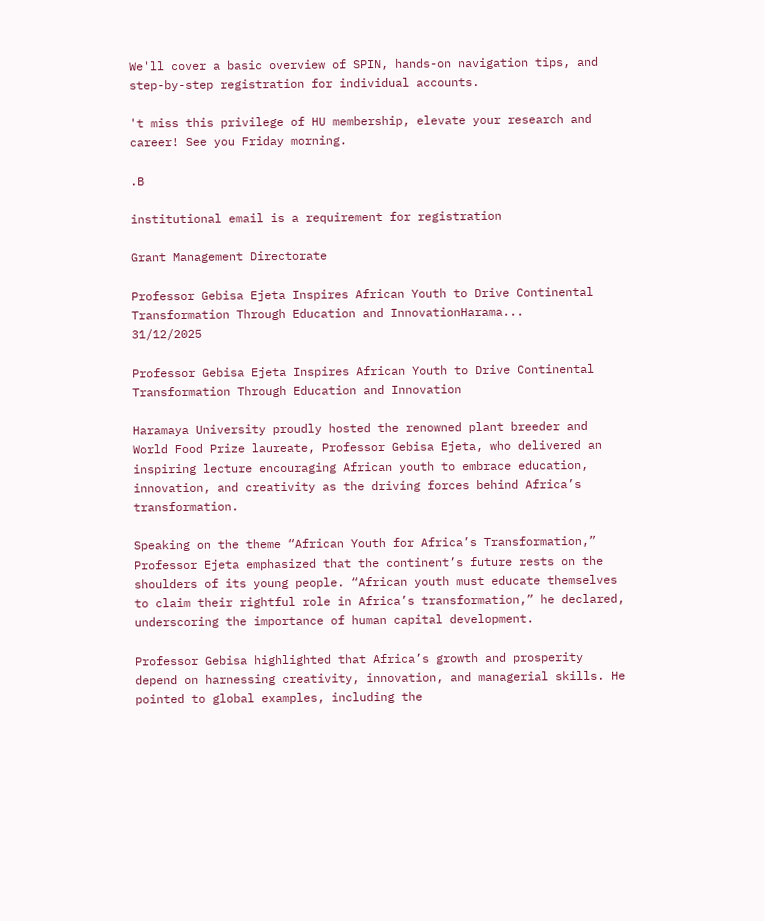We'll cover a basic overview of SPIN, hands-on navigation tips, and step-by-step registration for individual accounts.

't miss this privilege of HU membership, elevate your research and career! See you Friday morning.

.B

institutional email is a requirement for registration

Grant Management Directorate

Professor Gebisa Ejeta Inspires African Youth to Drive Continental Transformation Through Education and InnovationHarama...
31/12/2025

Professor Gebisa Ejeta Inspires African Youth to Drive Continental Transformation Through Education and Innovation

Haramaya University proudly hosted the renowned plant breeder and World Food Prize laureate, Professor Gebisa Ejeta, who delivered an inspiring lecture encouraging African youth to embrace education, innovation, and creativity as the driving forces behind Africa’s transformation.

Speaking on the theme “African Youth for Africa’s Transformation,” Professor Ejeta emphasized that the continent’s future rests on the shoulders of its young people. “African youth must educate themselves to claim their rightful role in Africa’s transformation,” he declared, underscoring the importance of human capital development.

Professor Gebisa highlighted that Africa’s growth and prosperity depend on harnessing creativity, innovation, and managerial skills. He pointed to global examples, including the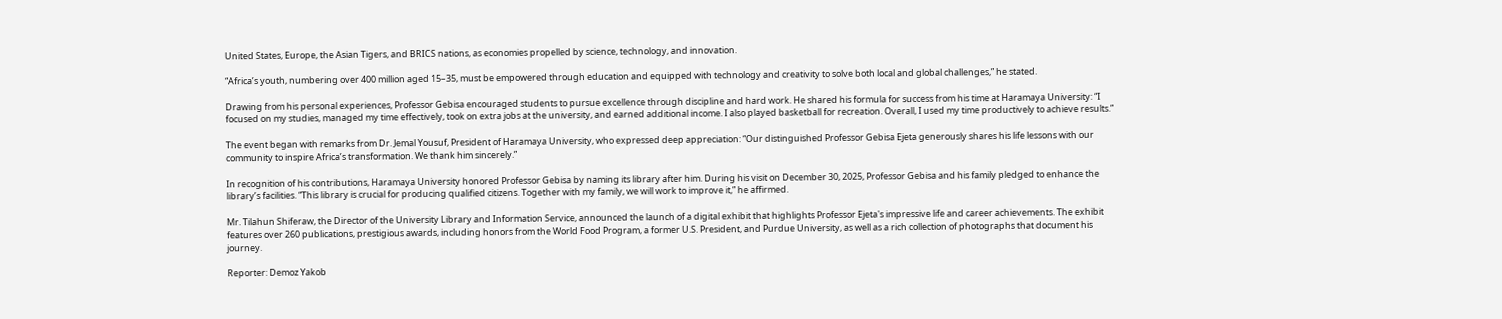United States, Europe, the Asian Tigers, and BRICS nations, as economies propelled by science, technology, and innovation.

“Africa’s youth, numbering over 400 million aged 15–35, must be empowered through education and equipped with technology and creativity to solve both local and global challenges,” he stated.

Drawing from his personal experiences, Professor Gebisa encouraged students to pursue excellence through discipline and hard work. He shared his formula for success from his time at Haramaya University: “I focused on my studies, managed my time effectively, took on extra jobs at the university, and earned additional income. I also played basketball for recreation. Overall, I used my time productively to achieve results.”

The event began with remarks from Dr. Jemal Yousuf, President of Haramaya University, who expressed deep appreciation: “Our distinguished Professor Gebisa Ejeta generously shares his life lessons with our community to inspire Africa’s transformation. We thank him sincerely.”

In recognition of his contributions, Haramaya University honored Professor Gebisa by naming its library after him. During his visit on December 30, 2025, Professor Gebisa and his family pledged to enhance the library’s facilities. “This library is crucial for producing qualified citizens. Together with my family, we will work to improve it,” he affirmed.

Mr. Tilahun Shiferaw, the Director of the University Library and Information Service, announced the launch of a digital exhibit that highlights Professor Ejeta's impressive life and career achievements. The exhibit features over 260 publications, prestigious awards, including honors from the World Food Program, a former U.S. President, and Purdue University, as well as a rich collection of photographs that document his journey.

Reporter: Demoz Yakob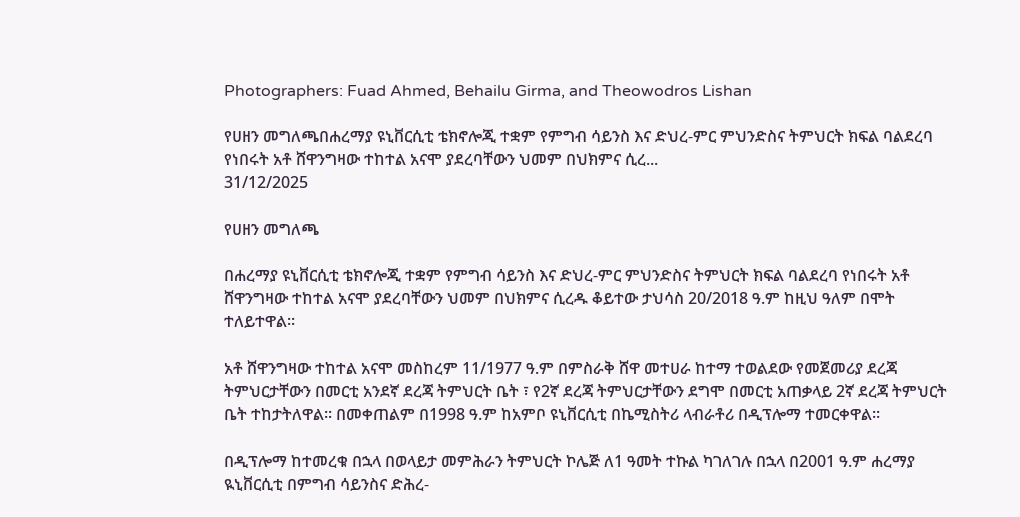Photographers: Fuad Ahmed, Behailu Girma, and Theowodros Lishan

የሀዘን መግለጫበሐረማያ ዩኒቨርሲቲ ቴክኖሎጂ ተቋም የምግብ ሳይንስ እና ድህረ-ምር ምህንድስና ትምህርት ክፍል ባልደረባ የነበሩት አቶ ሸዋንግዛው ተከተል አናሞ ያደረባቸውን ህመም በህክምና ሲረ...
31/12/2025

የሀዘን መግለጫ

በሐረማያ ዩኒቨርሲቲ ቴክኖሎጂ ተቋም የምግብ ሳይንስ እና ድህረ-ምር ምህንድስና ትምህርት ክፍል ባልደረባ የነበሩት አቶ ሸዋንግዛው ተከተል አናሞ ያደረባቸውን ህመም በህክምና ሲረዱ ቆይተው ታህሳስ 20/2018 ዓ.ም ከዚህ ዓለም በሞት ተለይተዋል፡፡

አቶ ሸዋንግዛው ተከተል አናሞ መስከረም 11/1977 ዓ.ም በምስራቅ ሸዋ መተሀራ ከተማ ተወልደው የመጀመሪያ ደረጃ ትምህርታቸውን በመርቲ አንደኛ ደረጃ ትምህርት ቤት ፣ የ2ኛ ደረጃ ትምህርታቸውን ደግሞ በመርቲ አጠቃላይ 2ኛ ደረጃ ትምህርት ቤት ተከታትለዋል፡፡ በመቀጠልም በ1998 ዓ.ም ከአምቦ ዩኒቨርሲቲ በኬሚስትሪ ላብራቶሪ በዲፕሎማ ተመርቀዋል፡፡

በዲፕሎማ ከተመረቁ በኋላ በወላይታ መምሕራን ትምህርት ኮሌጅ ለ1 ዓመት ተኩል ካገለገሉ በኋላ በ2001 ዓ.ም ሐረማያ ዪኒቨርሲቲ በምግብ ሳይንስና ድሕረ-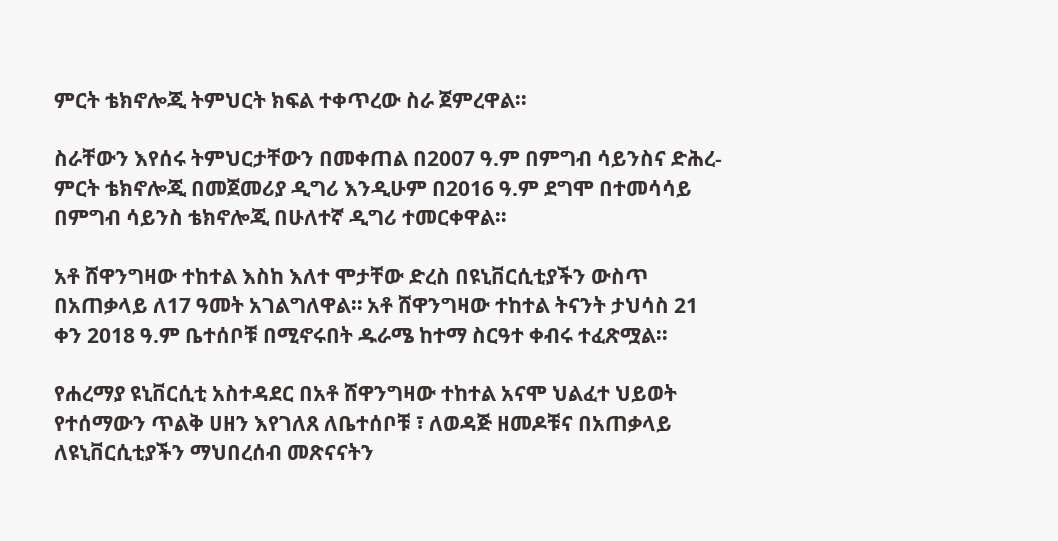ምርት ቴክኖሎጂ ትምህርት ክፍል ተቀጥረው ስራ ጀምረዋል፡፡

ስራቸውን እየሰሩ ትምህርታቸውን በመቀጠል በ2007 ዓ.ም በምግብ ሳይንስና ድሕረ-ምርት ቴክኖሎጂ በመጀመሪያ ዲግሪ እንዲሁም በ2016 ዓ.ም ደግሞ በተመሳሳይ በምግብ ሳይንስ ቴክኖሎጂ በሁለተኛ ዲግሪ ተመርቀዋል።

አቶ ሸዋንግዛው ተከተል እስከ እለተ ሞታቸው ድረስ በዩኒቨርሲቲያችን ውስጥ በአጠቃላይ ለ17 ዓመት አገልግለዋል። አቶ ሸዋንግዛው ተከተል ትናንት ታህሳስ 21 ቀን 2018 ዓ.ም ቤተሰቦቹ በሚኖሩበት ዱራሜ ከተማ ስርዓተ ቀብሩ ተፈጽሟል፡፡

የሐረማያ ዩኒቨርሲቲ አስተዳደር በአቶ ሸዋንግዛው ተከተል አናሞ ህልፈተ ህይወት የተሰማውን ጥልቅ ሀዘን እየገለጸ ለቤተሰቦቹ ፣ ለወዳጅ ዘመዶቹና በአጠቃላይ ለዩኒቨርሲቲያችን ማህበረሰብ መጽናናትን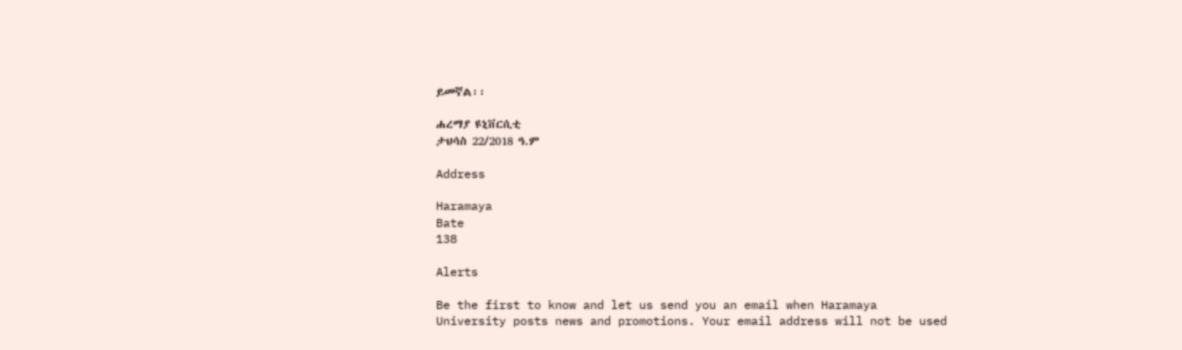ይመኛል፡፡

ሐረማያ ዩኒቨርሲቲ
ታህሳስ 22/2018 ዓ.ም

Address

Haramaya
Bate
138

Alerts

Be the first to know and let us send you an email when Haramaya University posts news and promotions. Your email address will not be used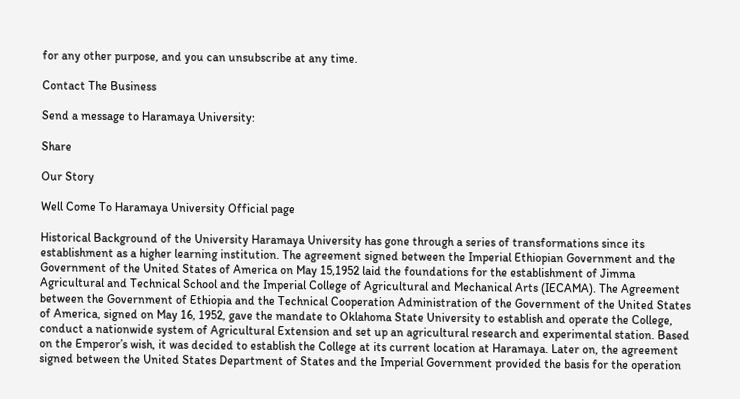for any other purpose, and you can unsubscribe at any time.

Contact The Business

Send a message to Haramaya University:

Share

Our Story

Well Come To Haramaya University Official page

Historical Background of the University Haramaya University has gone through a series of transformations since its establishment as a higher learning institution. The agreement signed between the Imperial Ethiopian Government and the Government of the United States of America on May 15,1952 laid the foundations for the establishment of Jimma Agricultural and Technical School and the Imperial College of Agricultural and Mechanical Arts (IECAMA). The Agreement between the Government of Ethiopia and the Technical Cooperation Administration of the Government of the United States of America, signed on May 16, 1952, gave the mandate to Oklahoma State University to establish and operate the College, conduct a nationwide system of Agricultural Extension and set up an agricultural research and experimental station. Based on the Emperor’s wish, it was decided to establish the College at its current location at Haramaya. Later on, the agreement signed between the United States Department of States and the Imperial Government provided the basis for the operation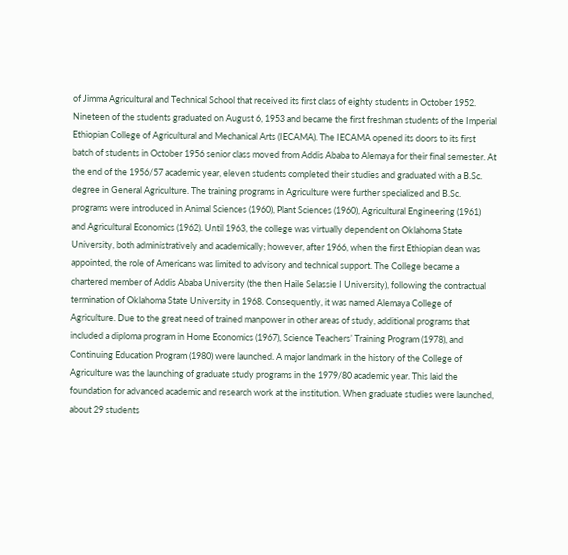of Jimma Agricultural and Technical School that received its first class of eighty students in October 1952. Nineteen of the students graduated on August 6, 1953 and became the first freshman students of the Imperial Ethiopian College of Agricultural and Mechanical Arts (IECAMA). The IECAMA opened its doors to its first batch of students in October 1956 senior class moved from Addis Ababa to Alemaya for their final semester. At the end of the 1956/57 academic year, eleven students completed their studies and graduated with a B.Sc. degree in General Agriculture. The training programs in Agriculture were further specialized and B.Sc. programs were introduced in Animal Sciences (1960), Plant Sciences (1960), Agricultural Engineering (1961) and Agricultural Economics (1962). Until 1963, the college was virtually dependent on Oklahoma State University, both administratively and academically; however, after 1966, when the first Ethiopian dean was appointed, the role of Americans was limited to advisory and technical support. The College became a chartered member of Addis Ababa University (the then Haile Selassie I University), following the contractual termination of Oklahoma State University in 1968. Consequently, it was named Alemaya College of Agriculture. Due to the great need of trained manpower in other areas of study, additional programs that included a diploma program in Home Economics (1967), Science Teachers’ Training Program (1978), and Continuing Education Program (1980) were launched. A major landmark in the history of the College of Agriculture was the launching of graduate study programs in the 1979/80 academic year. This laid the foundation for advanced academic and research work at the institution. When graduate studies were launched, about 29 students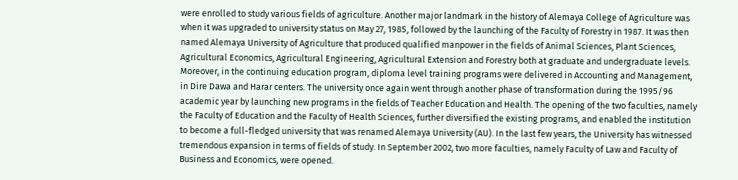were enrolled to study various fields of agriculture. Another major landmark in the history of Alemaya College of Agriculture was when it was upgraded to university status on May 27, 1985, followed by the launching of the Faculty of Forestry in 1987. It was then named Alemaya University of Agriculture that produced qualified manpower in the fields of Animal Sciences, Plant Sciences, Agricultural Economics, Agricultural Engineering, Agricultural Extension and Forestry both at graduate and undergraduate levels. Moreover, in the continuing education program, diploma level training programs were delivered in Accounting and Management, in Dire Dawa and Harar centers. The university once again went through another phase of transformation during the 1995/96 academic year by launching new programs in the fields of Teacher Education and Health. The opening of the two faculties, namely the Faculty of Education and the Faculty of Health Sciences, further diversified the existing programs, and enabled the institution to become a full-fledged university that was renamed Alemaya University (AU). In the last few years, the University has witnessed tremendous expansion in terms of fields of study. In September 2002, two more faculties, namely Faculty of Law and Faculty of Business and Economics, were opened.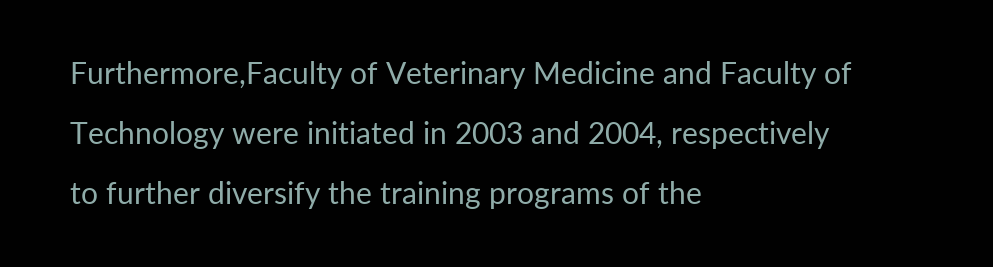Furthermore,Faculty of Veterinary Medicine and Faculty of Technology were initiated in 2003 and 2004, respectively to further diversify the training programs of the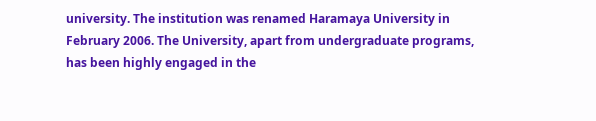university. The institution was renamed Haramaya University in February 2006. The University, apart from undergraduate programs, has been highly engaged in the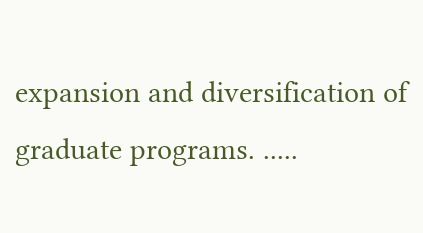expansion and diversification of graduate programs. .....